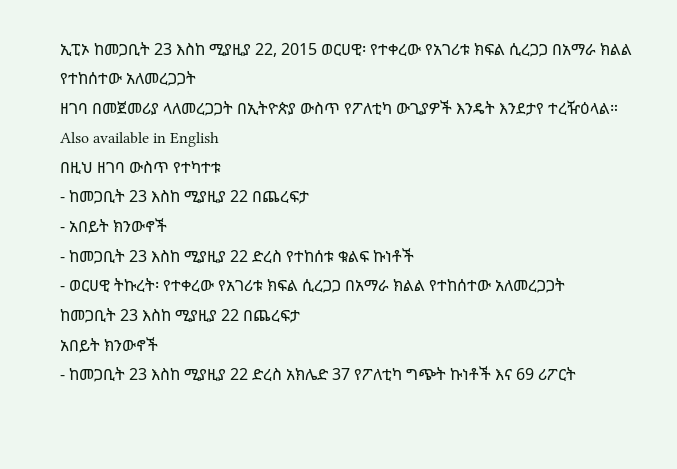ኢፒኦ ከመጋቢት 23 እስከ ሚያዚያ 22, 2015 ወርሀዊ፡ የተቀረው የአገሪቱ ክፍል ሲረጋጋ በአማራ ክልል የተከሰተው አለመረጋጋት
ዘገባ በመጀመሪያ ላለመረጋጋት በኢትዮጵያ ውስጥ የፖለቲካ ውጊያዎች እንዴት እንደታየ ተረዥዕላል።
Also available in English
በዚህ ዘገባ ውስጥ የተካተቱ
- ከመጋቢት 23 እስከ ሚያዚያ 22 በጨረፍታ
- አበይት ክንውኖች
- ከመጋቢት 23 እስከ ሚያዚያ 22 ድረስ የተከሰቱ ቁልፍ ኩነቶች
- ወርሀዊ ትኩረት፡ የተቀረው የአገሪቱ ክፍል ሲረጋጋ በአማራ ክልል የተከሰተው አለመረጋጋት
ከመጋቢት 23 እስከ ሚያዚያ 22 በጨረፍታ
አበይት ክንውኖች
- ከመጋቢት 23 እስከ ሚያዚያ 22 ድረስ አክሌድ 37 የፖለቲካ ግጭት ኩነቶች እና 69 ሪፖርት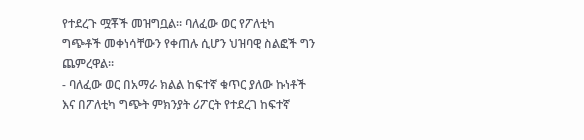የተደረጉ ሟቾች መዝግቧል። ባለፈው ወር የፖለቲካ ግጭቶች መቀነሳቸውን የቀጠሉ ሲሆን ህዝባዊ ስልፎች ግን ጨምረዋል።
- ባለፈው ወር በአማራ ክልል ከፍተኛ ቁጥር ያለው ኩነቶች እና በፖለቲካ ግጭት ምክንያት ሪፖርት የተደረገ ከፍተኛ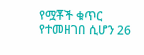የሟቾች ቁጥር የተመዘገበ ሲሆን 26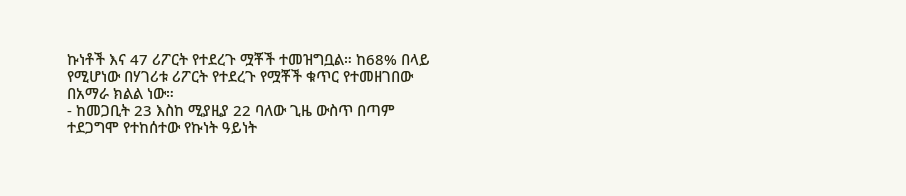ኩነቶች እና 47 ሪፖርት የተደረጉ ሟቾች ተመዝግቧል። ከ68% በላይ የሚሆነው በሃገሪቱ ሪፖርት የተደረጉ የሟቾች ቁጥር የተመዘገበው በአማራ ክልል ነው።
- ከመጋቢት 23 እስከ ሚያዚያ 22 ባለው ጊዜ ውስጥ በጣም ተደጋግሞ የተከሰተው የኩነት ዓይነት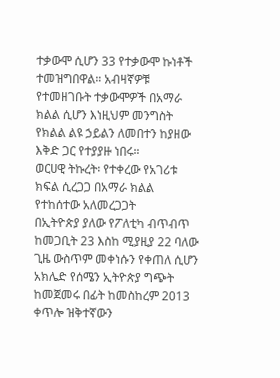ተቃውሞ ሲሆን 33 የተቃውሞ ኩነቶች ተመዝግበዋል። አብዛኛዎቹ የተመዘገቡት ተቃውሞዎች በአማራ ክልል ሲሆን እነዚህም መንግስት የክልል ልዩ ኃይልን ለመበተን ከያዘው እቅድ ጋር የተያያዙ ነበሩ።
ወርሀዊ ትኩረት፡ የተቀረው የአገሪቱ ክፍል ሲረጋጋ በአማራ ክልል የተከሰተው አለመረጋጋት
በኢትዮጵያ ያለው የፖለቲካ ብጥብጥ ከመጋቢት 23 እስከ ሚያዚያ 22 ባለው ጊዜ ውስጥም መቀነሱን የቀጠለ ሲሆን አክሌድ የሰሜን ኢትዮጵያ ግጭት ከመጀመሩ በፊት ከመስከረም 2013 ቀጥሎ ዝቅተኛውን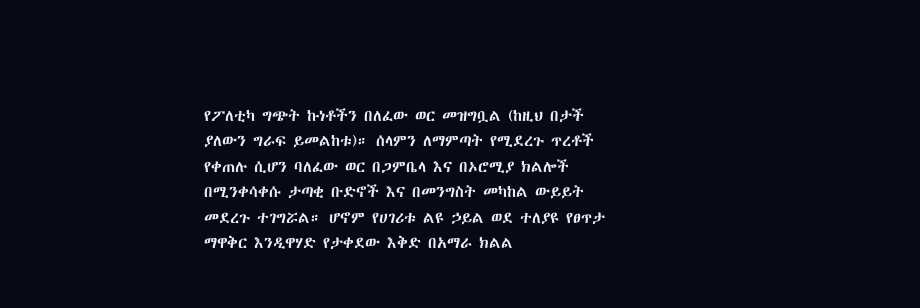የፖለቲካ ግጭት ኩነቶችን በለፈው ወር መዝግቧል (ከዚህ በታች ያለውን ግራፍ ይመልከቱ)። ሰላምን ለማምጣት የሚደረጉ ጥረቶች የቀጠሉ ሲሆን ባለፈው ወር በጋምቤላ እና በኦሮሚያ ክልሎች በሚንቀሳቀሱ ታጣቂ ቡድኖች እና በመንግስት መካከል ውይይት መደረጉ ተገግሯል። ሆኖም የሀገሪቱ ልዩ ኃይል ወደ ተለያዩ የፀጥታ ማዋቅር እንዲዋሃድ የታቀደው እቅድ በአማራ ክልል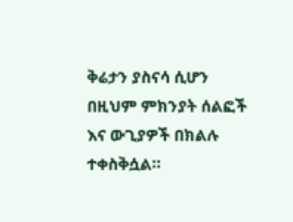ቅሬታን ያስናሳ ሲሆን በዚህም ምክንያት ሰልፎች እና ውጊያዎች በክልሉ ተቀስቅሷል።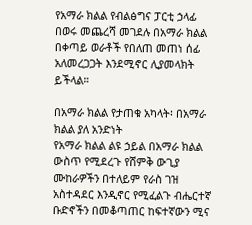የአማራ ክልል የብልፅግና ፓርቲ ኃላፊ በወሩ መጨረሻ መገደሉ በአማራ ክልል በቀጣይ ወራቶች የበለጠ መጠነ ሰፊ አለመረጋጋት እንደሚኖር ሊያመላክት ይችላል።

በአማራ ክልል የታጠቁ አካላት፡ በአማራ ክልል ያለ አንድነት
የአማራ ክልል ልዩ ኃይል በአማራ ክልል ውስጥ የሚደረጉ የሸምቅ ውጊያ ሙከራዎችን በተለይም የራስ ገዝ አስተዳደር እንዲኖር የሚፈልጉ ብሔርተኛ ቡድኖችን በመቆጣጠር ከፍተኛውን ሚና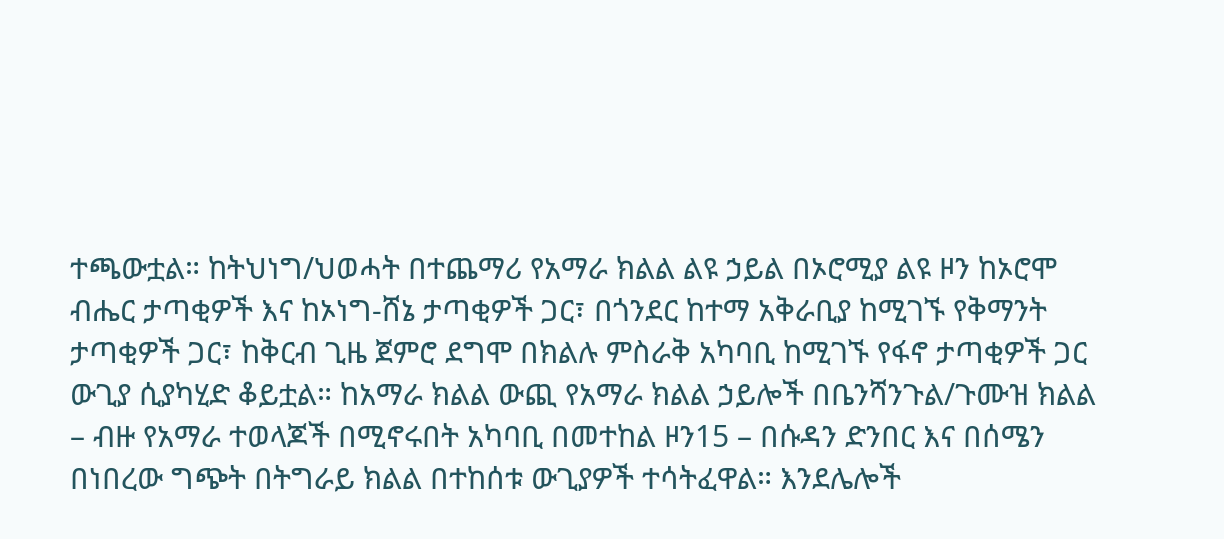ተጫውቷል። ከትህነግ/ህወሓት በተጨማሪ የአማራ ክልል ልዩ ኃይል በኦሮሚያ ልዩ ዞን ከኦሮሞ ብሔር ታጣቂዎች እና ከኦነግ-ሸኔ ታጣቂዎች ጋር፣ በጎንደር ከተማ አቅራቢያ ከሚገኙ የቅማንት ታጣቂዎች ጋር፣ ከቅርብ ጊዜ ጀምሮ ደግሞ በክልሉ ምስራቅ አካባቢ ከሚገኙ የፋኖ ታጣቂዎች ጋር ውጊያ ሲያካሂድ ቆይቷል። ከአማራ ክልል ውጪ የአማራ ክልል ኃይሎች በቤንሻንጉል/ጉሙዝ ክልል – ብዙ የአማራ ተወላጆች በሚኖሩበት አካባቢ በመተከል ዞን15 – በሱዳን ድንበር እና በሰሜን በነበረው ግጭት በትግራይ ክልል በተከሰቱ ውጊያዎች ተሳትፈዋል። እንደሌሎች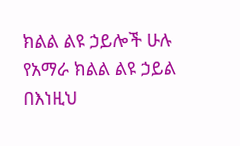ክልል ልዩ ኃይሎች ሁሉ የአማራ ክልል ልዩ ኃይል በእነዚህ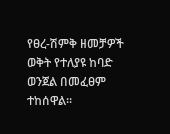የፀረ-ሽምቅ ዘመቻዎች ወቅት የተለያዩ ከባድ ወንጀል በመፈፀም ተከሰዋል።